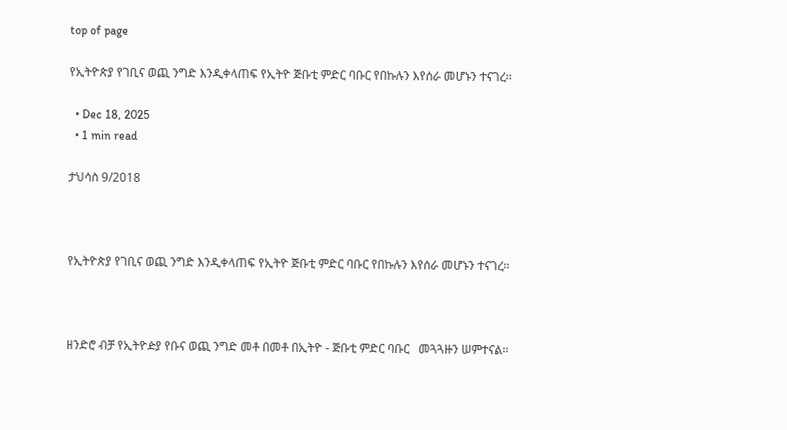top of page

የኢትዮጵያ የገቢና ወጪ ንግድ እንዲቀላጠፍ የኢትዮ ጅቡቲ ምድር ባቡር የበኩሉን እየሰራ መሆኑን ተናገረ፡፡

  • Dec 18, 2025
  • 1 min read

ታህሳስ 9/2018



የኢትዮጵያ የገቢና ወጪ ንግድ እንዲቀላጠፍ የኢትዮ ጅቡቲ ምድር ባቡር የበኩሉን እየሰራ መሆኑን ተናገረ፡፡



ዘንድሮ ብቻ የኢትዮዽያ የቡና ወጪ ንግድ መቶ በመቶ በኢትዮ - ጅቡቲ ምድር ባቡር   መጓጓዙን ሠምተናል፡፡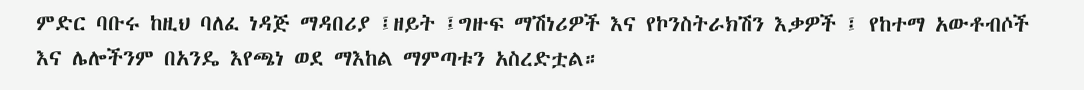ምድር ባቡሩ ከዚህ ባለፈ ነዳጅ ማዳበሪያ ፤ዘይት ፤ግዙፍ ማሽነሪዎች እና የኮንስትራክሽን እቃዎች ፤ የከተማ አውቶብሶች እና ሌሎችንም በአንዴ እየጫነ ወደ ማእከል ማምጣቱን አስረድቷል።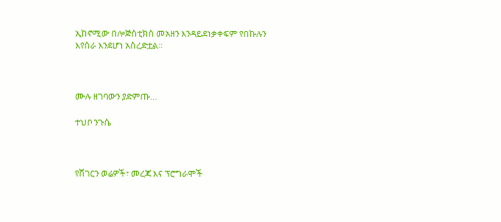ኢከኖሚው በሎጅስቲክስ መአዘን እንዳይደነቃቀፍም የበኩሉን እየሰራ እንደሆነ አስረድቷል።



ሙሉ ዘገባውን ያድምጡ…

ተህቦ ንጉሴ



የሸገርን ወሬዎች፣ መረጃ እና ፕሮግራሞች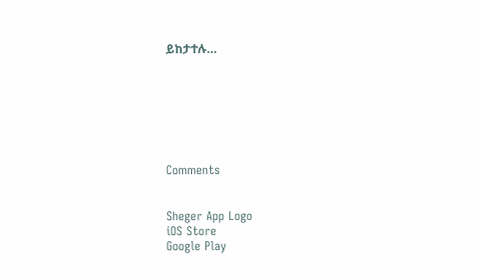ይከታተሉ…







Comments


Sheger App Logo
iOS Store
Google Play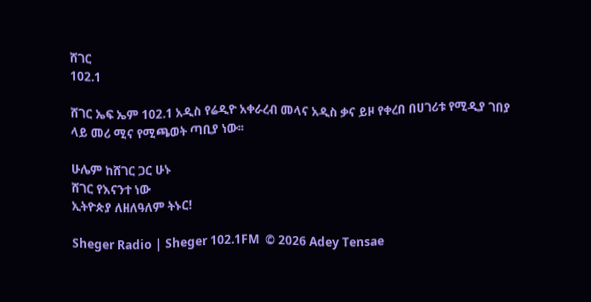ሸገር
102.1

ሸገር ኤፍ ኤም 102.1 አዲስ የሬዲዮ አቀራረብ መላና አዲስ ቃና ይዞ የቀረበ በሀገሪቱ የሚዲያ ገበያ ላይ መሪ ሚና የሚጫወት ጣቢያ ነው፡፡

ሁሌም ከሸገር ጋር ሁኑ
ሸገር የእናንተ ነው
ኢትዮጵያ ለዘለዓለም ትኑር!

Sheger Radio | Sheger 102.1FM  © 2026 Adey Tensae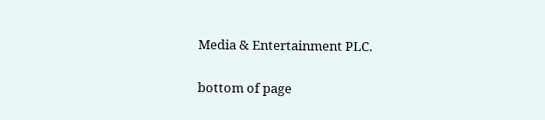Media & Entertainment PLC.

bottom of page